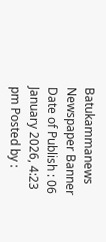Batukammanews
Newspaper Banner
Date of Publish : 06 January 2026, 4:23 pm Posted by :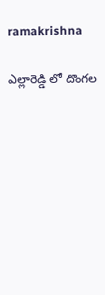ramakrishna

ఎల్లారెడ్డి లో దొంగల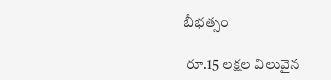బీభత్సం

 రూ.15 లక్షల విలువైన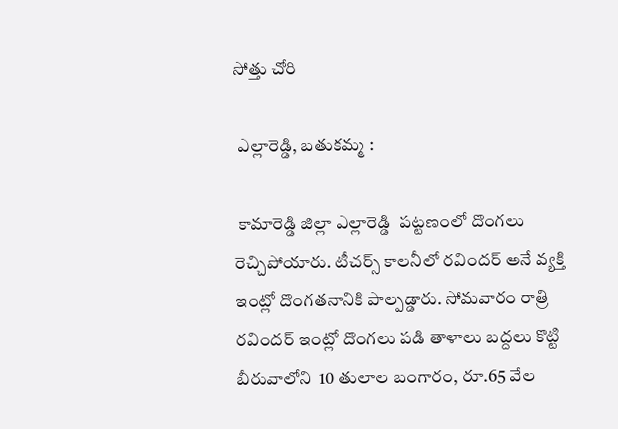సోత్తు చోరి

 ఎల్లారెడ్డి, బతుకమ్మ :

 కామారెడ్డి జిల్లా ఎల్లారెడ్డి  పట్టణంలో దొంగలు  రెచ్చిపోయారు. టీచర్స్ కాలనీలో రవిందర్ అనే వ్యక్తి ఇంట్లో దొంగతనానికి పాల్పడ్డారు. సోమవారం రాత్రి రవిందర్ ఇంట్లో దొంగలు పడి తాళాలు బద్దలు కొట్టి బీరువాలోని  10 తులాల బంగారం, రూ.65 వేల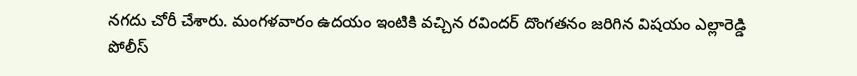నగదు చోరీ చేశారు. మంగళవారం ఉదయం ఇంటికి వచ్చిన రవిందర్ దొంగతనం జరిగిన విషయం ఎల్లారెడ్డి పోలీస్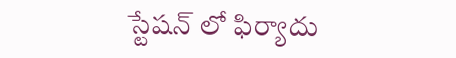స్టేషన్ లో ఫిర్యాదు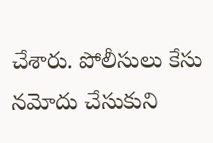చేశారు. పోలీసులు కేసు నమోదు చేసుకుని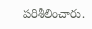పరిశీలించారు.